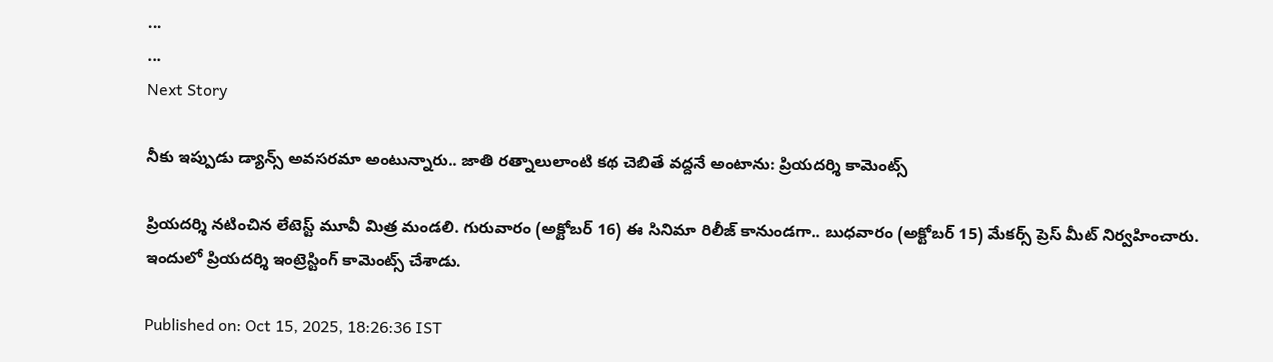...
...
Next Story

నీకు ఇప్పుడు డ్యాన్స్ అవసరమా అంటున్నారు.. జాతి రత్నాలులాంటి కథ చెబితే వద్దనే అంటాను: ప్రియదర్శి కామెంట్స్

ప్రియదర్శి నటించిన లేటెస్ట్ మూవీ మిత్ర మండలి. గురువారం (అక్టోబర్ 16) ఈ సినిమా రిలీజ్ కానుండగా.. బుధవారం (అక్టోబర్ 15) మేకర్స్ ప్రెస్ మీట్ నిర్వహించారు. ఇందులో ప్రియదర్శి ఇంట్రెస్టింగ్ కామెంట్స్ చేశాడు.

Published on: Oct 15, 2025, 18:26:36 IST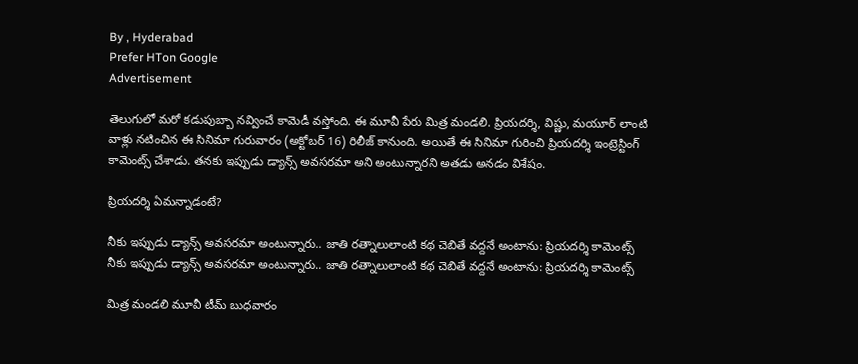By , Hyderabad
Prefer HTon Google
Advertisement

తెలుగులో మరో కడుపుబ్బా నవ్వించే కామెడీ వస్తోంది. ఈ మూవీ పేరు మిత్ర మండలి. ప్రియదర్శి, విష్ణు, మయూర్ లాంటి వాళ్లు నటించిన ఈ సినిమా గురువారం (అక్టోబర్ 16) రిలీజ్ కానుంది. అయితే ఈ సినిమా గురించి ప్రియదర్శి ఇంట్రెస్టింగ్ కామెంట్స్ చేశాడు. తనకు ఇప్పుడు డ్యాన్స్ అవసరమా అని అంటున్నారని అతడు అనడం విశేషం.

ప్రియదర్శి ఏమన్నాడంటే?

నీకు ఇప్పుడు డ్యాన్స్ అవసరమా అంటున్నారు.. జాతి రత్నాలులాంటి కథ చెబితే వద్దనే అంటాను: ప్రియదర్శి కామెంట్స్
నీకు ఇప్పుడు డ్యాన్స్ అవసరమా అంటున్నారు.. జాతి రత్నాలులాంటి కథ చెబితే వద్దనే అంటాను: ప్రియదర్శి కామెంట్స్

మిత్ర మండలి మూవీ టీమ్ బుధవారం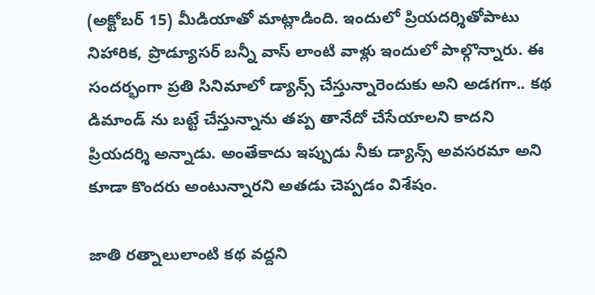(అక్టోబర్ 15) మీడియాతో మాట్లాడింది. ఇందులో ప్రియదర్శితోపాటు నిహారిక, ప్రొడ్యూసర్ బన్నీ వాస్ లాంటి వాళ్లు ఇందులో పాల్గొన్నారు. ఈ సందర్భంగా ప్రతి సినిమాలో డ్యాన్స్ చేస్తున్నారెందుకు అని అడగగా.. కథ డిమాండ్ ను బట్టే చేస్తున్నాను తప్ప తానేదో చేసేయాలని కాదని ప్రియదర్శి అన్నాడు. అంతేకాదు ఇప్పుడు నీకు డ్యాన్స్ అవసరమా అని కూడా కొందరు అంటున్నారని అతడు చెప్పడం విశేషం.

జాతి రత్నాలులాంటి కథ వద్దని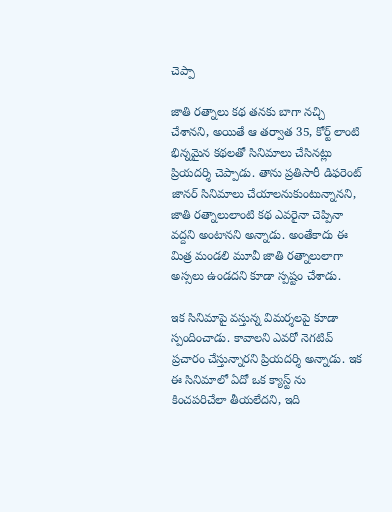చెప్పా

జాతి రత్నాలు కథ తనకు బాగా నచ్చి చేశానని, అయితే ఆ తర్వాత 35, కోర్ట్ లాంటి భిన్నమైన కథలతో సినిమాలు చేసినట్లు ప్రియదర్శి చెప్పాడు. తాను ప్రతిసారీ డిఫరెంట్ జానర్ సినిమాలు చేయాలనుకుంటున్నానని, జాతి రత్నాలులాంటి కథ ఎవరైనా చెప్పినా వద్దని అంటానని అన్నాడు. అంతేకాదు ఈ మిత్ర మండలి మూవీ జాతి రత్నాలులాగా అస్సలు ఉండదని కూడా స్పష్టం చేశాడు.

ఇక సినిమాపై వస్తున్న విమర్శలపై కూడా స్పందించాడు. కావాలని ఎవరో నెగటివ్ ప్రచారం చేస్తున్నారని ప్రియదర్శి అన్నాడు. ఇక ఈ సినిమాలో ఏదో ఒక క్యాస్ట్ ను కించపరిచేలా తీయలేదని, ఇది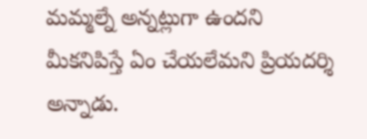మమ్మల్నే అన్నట్లుగా ఉందని మీకనిపిస్తే ఏం చేయలేమని ప్రియదర్శి అన్నాడు.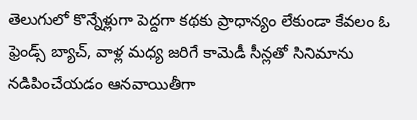తెలుగులో కొన్నేళ్లుగా పెద్దగా కథకు ప్రాధాన్యం లేకుండా కేవలం ఓ ఫ్రెండ్స్ బ్యాచ్, వాళ్ల మధ్య జరిగే కామెడీ సీన్లతో సినిమాను నడిపించేయడం ఆనవాయితీగా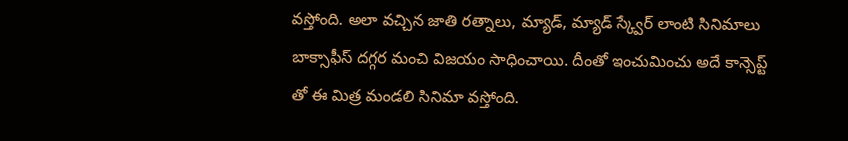వస్తోంది. అలా వచ్చిన జాతి రత్నాలు, మ్యాడ్, మ్యాడ్ స్క్వేర్ లాంటి సినిమాలు బాక్సాఫీస్ దగ్గర మంచి విజయం సాధించాయి. దీంతో ఇంచుమించు అదే కాన్సెప్ట్ తో ఈ మిత్ర మండలి సినిమా వస్తోంది.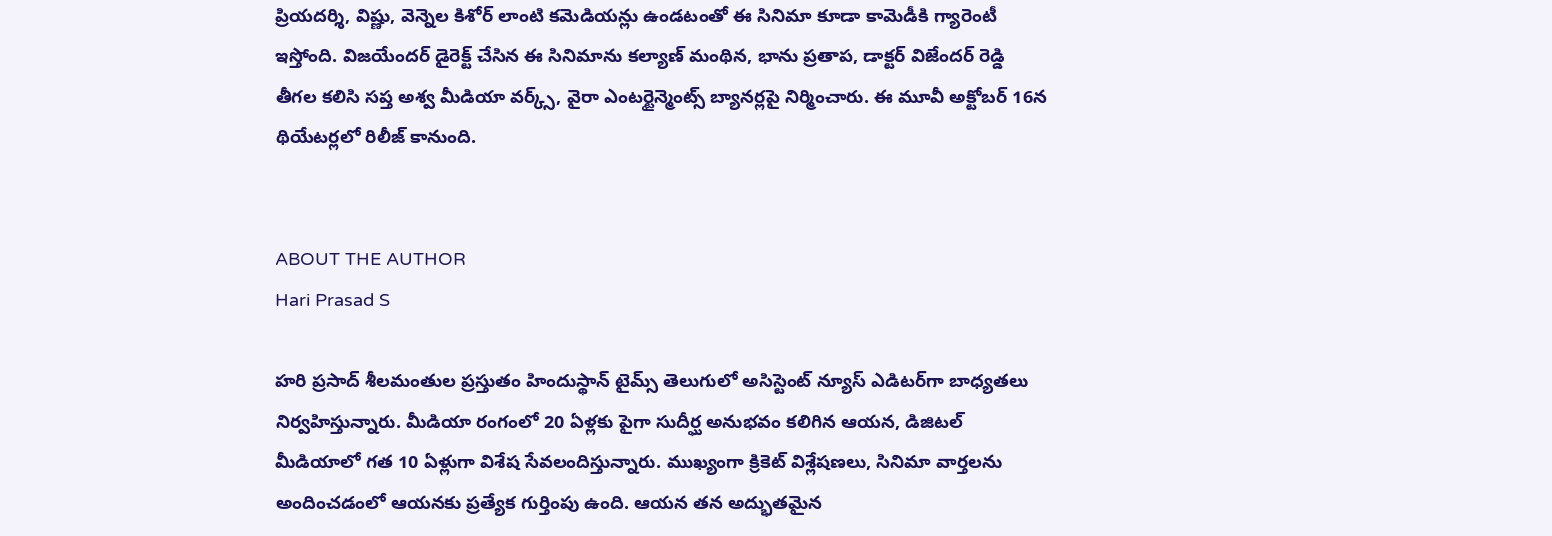ప్రియదర్శి, విష్ణు, వెన్నెల కిశోర్ లాంటి కమెడియన్లు ఉండటంతో ఈ సినిమా కూడా కామెడీకి గ్యారెంటీ ఇస్తోంది. విజయేందర్ డైరెక్ట్ చేసిన ఈ సినిమాను కల్యాణ్ మంథిన, భాను ప్రతాప, డాక్టర్ విజేందర్ రెడ్డి తీగల కలిసి సప్త అశ్వ మీడియా వర్క్స్, వైరా ఎంటర్టైన్మెంట్స్ బ్యానర్లపై నిర్మించారు. ఈ మూవీ అక్టోబర్ 16న థియేటర్లలో రిలీజ్ కానుంది.


ABOUT THE AUTHOR
Hari Prasad S

హరి ప్రసాద్ శీలమంతుల ప్రస్తుతం హిందుస్థాన్ టైమ్స్ తెలుగులో అసిస్టెంట్ న్యూస్ ఎడిటర్‌గా బాధ్యతలు నిర్వహిస్తున్నారు. మీడియా రంగంలో 20 ఏళ్లకు పైగా సుదీర్ఘ అనుభవం కలిగిన ఆయన, డిజిటల్ మీడియాలో గత 10 ఏళ్లుగా విశేష సేవలందిస్తున్నారు. ముఖ్యంగా క్రికెట్ విశ్లేషణలు, సినిమా వార్తలను అందించడంలో ఆయనకు ప్రత్యేక గుర్తింపు ఉంది. ఆయన తన అద్భుతమైన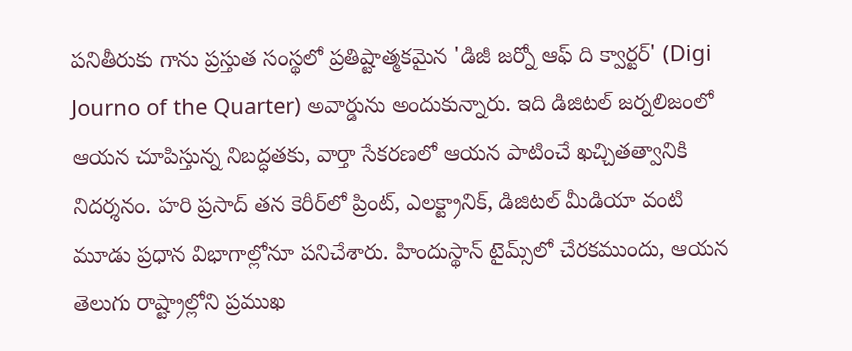పనితీరుకు గాను ప్రస్తుత సంస్థలో ప్రతిష్టాత్మకమైన 'డిజీ జర్నో ఆఫ్ ది క్వార్టర్' (Digi Journo of the Quarter) అవార్డును అందుకున్నారు. ఇది డిజిటల్ జర్నలిజంలో ఆయన చూపిస్తున్న నిబద్ధతకు, వార్తా సేకరణలో ఆయన పాటించే ఖచ్చితత్వానికి నిదర్శనం. హరి ప్రసాద్ తన కెరీర్‌లో ప్రింట్, ఎలక్ట్రానిక్, డిజిటల్ మీడియా వంటి మూడు ప్రధాన విభాగాల్లోనూ పనిచేశారు. హిందుస్థాన్ టైమ్స్‌లో చేరకముందు, ఆయన తెలుగు రాష్ట్రాల్లోని ప్రముఖ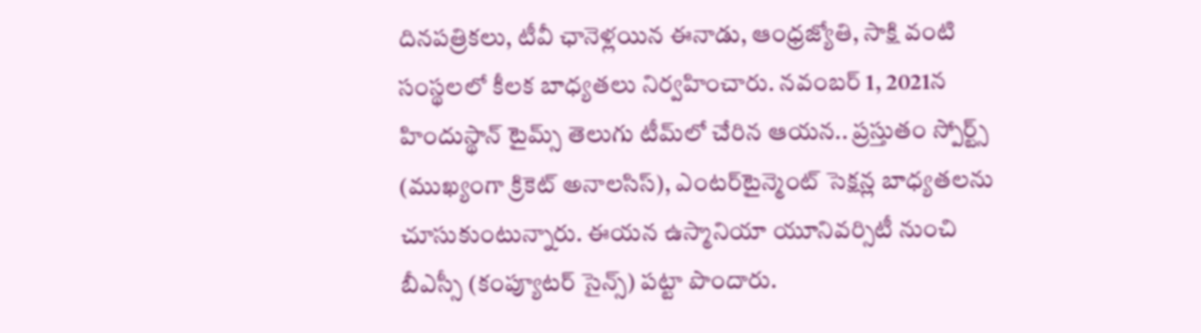దినపత్రికలు, టీవీ ఛానెళ్లయిన ఈనాడు, ఆంధ్రజ్యోతి, సాక్షి వంటి సంస్థలలో కీలక బాధ్యతలు నిర్వహించారు. నవంబర్ 1, 2021న హిందుస్థాన్ టైమ్స్ తెలుగు టీమ్‌లో చేరిన ఆయన.. ప్రస్తుతం స్పోర్ట్స్ (ముఖ్యంగా క్రికెట్ అనాలసిస్), ఎంటర్‌టైన్మెంట్ సెక్షన్ల బాధ్యతలను చూసుకుంటున్నారు. ఈయన ఉస్మానియా యూనివర్సిటీ నుంచి బీఎస్సీ (కంప్యూటర్ సైన్స్) పట్టా పొందారు.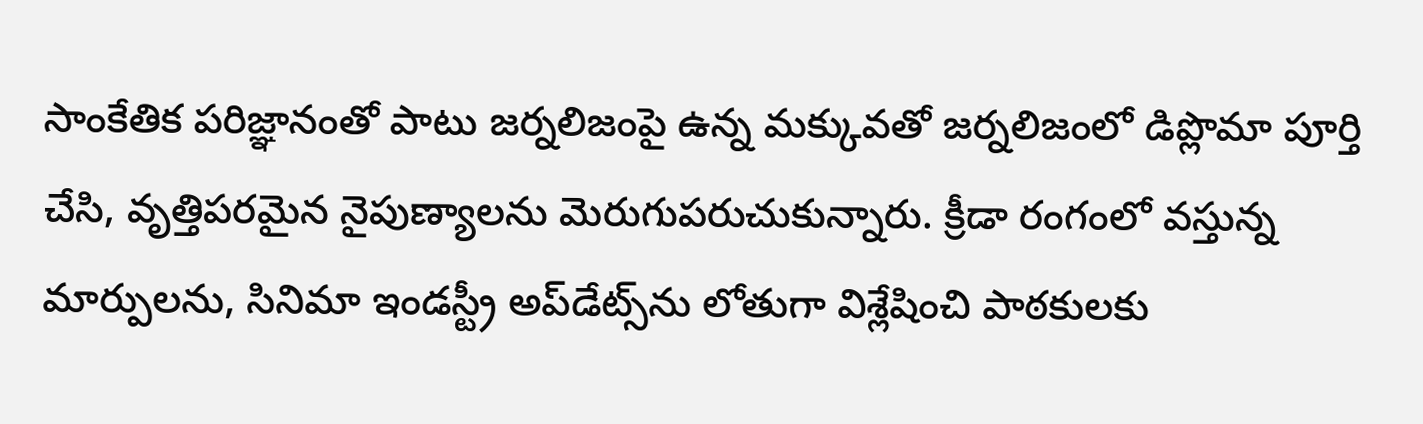సాంకేతిక పరిజ్ఞానంతో పాటు జర్నలిజంపై ఉన్న మక్కువతో జర్నలిజంలో డిప్లొమా పూర్తి చేసి, వృత్తిపరమైన నైపుణ్యాలను మెరుగుపరుచుకున్నారు. క్రీడా రంగంలో వస్తున్న మార్పులను, సినిమా ఇండస్ట్రీ అప్‌డేట్స్‌ను లోతుగా విశ్లేషించి పాఠకులకు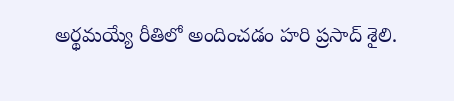అర్థమయ్యే రీతిలో అందించడం హరి ప్రసాద్ శైలి.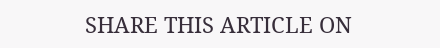SHARE THIS ARTICLE ON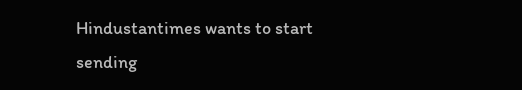Hindustantimes wants to start sending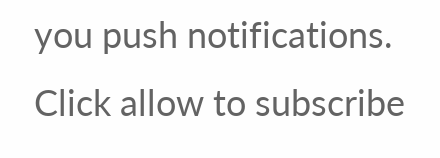you push notifications. Click allow to subscribe